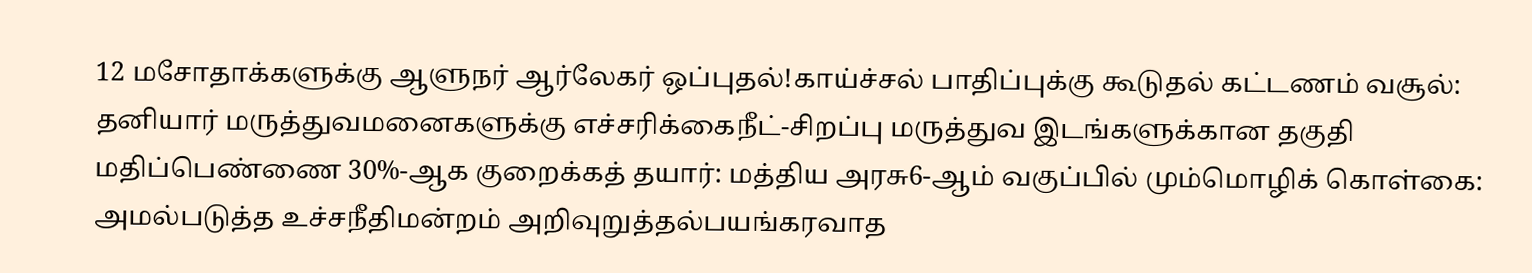12 மசோதாக்களுக்கு ஆளுநர் ஆர்லேகர் ஒப்புதல்!காய்ச்சல் பாதிப்புக்கு கூடுதல் கட்டணம் வசூல்: தனியார் மருத்துவமனைகளுக்கு எச்சரிக்கைநீட்-சிறப்பு மருத்துவ இடங்களுக்கான தகுதி மதிப்பெண்ணை 30%-ஆக குறைக்கத் தயார்: மத்திய அரசு6-ஆம் வகுப்பில் மும்மொழிக் கொள்கை: அமல்படுத்த உச்சநீதிமன்றம் அறிவுறுத்தல்பயங்கரவாத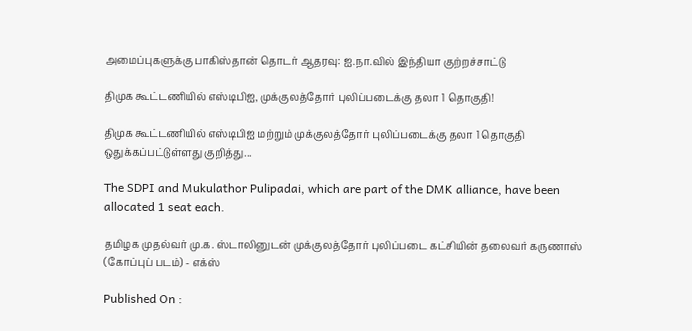அமைப்புகளுக்கு பாகிஸ்தான் தொடர் ஆதரவு: ஐ.நா.வில் இந்தியா குற்றச்சாட்டு

திமுக கூட்டணியில் எஸ்டிபிஐ, முக்குலத்தோர் புலிப்படைக்கு தலா 1 தொகுதி!

திமுக கூட்டணியில் எஸ்டிபிஐ மற்றும் முக்குலத்தோர் புலிப்படைக்கு தலா 1 தொகுதி ஒதுக்கப்பட்டுள்ளது குறித்து...

The SDPI and Mukulathor Pulipadai, which are part of the DMK alliance, have been allocated 1 seat each.

தமிழக முதல்வர் மு.க. ஸ்டாலினுடன் முக்குலத்தோர் புலிப்படை கட்சியின் தலைவர் கருணாஸ் (கோப்புப் படம்) - எக்ஸ்

Published On :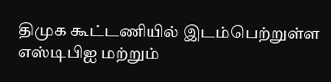திமுக கூட்டணியில் இடம்பெற்றுள்ள எஸ்டிபிஐ மற்றும்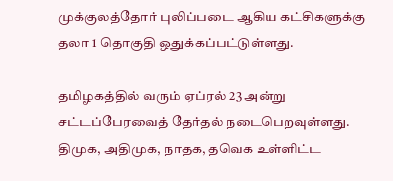முக்குலத்தோர் புலிப்படை ஆகிய கட்சிகளுக்கு தலா 1 தொகுதி ஒதுக்கப்பட்டுள்ளது.

தமிழகத்தில் வரும் ஏப்ரல் 23 அன்று சட்டப்பேரவைத் தேர்தல் நடைபெறவுள்ளது. திமுக, அதிமுக, நாதக, தவெக உள்ளிட்ட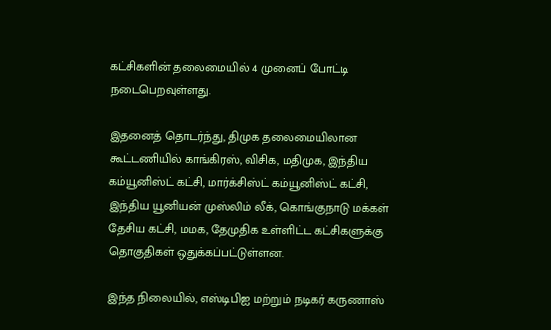கட்சிகளின் தலைமையில் 4 முனைப் போட்டி நடைபெறவுள்ளது.

இதனைத் தொடர்ந்து, திமுக தலைமையிலான கூட்டணியில் காங்கிரஸ், விசிக, மதிமுக, இந்திய கம்யூனிஸ்ட் கட்சி, மார்க்சிஸ்ட் கம்யூனிஸ்ட் கட்சி, இந்திய யூனியன் முஸ்லிம் லீக், கொங்குநாடு மக்கள் தேசிய கட்சி, மமக, தேமுதிக உள்ளிட்ட கட்சிகளுக்கு தொகுதிகள் ஒதுக்கப்பட்டுள்ளன.

இந்த நிலையில், எஸ்டிபிஐ மற்றும் நடிகர் கருணாஸ்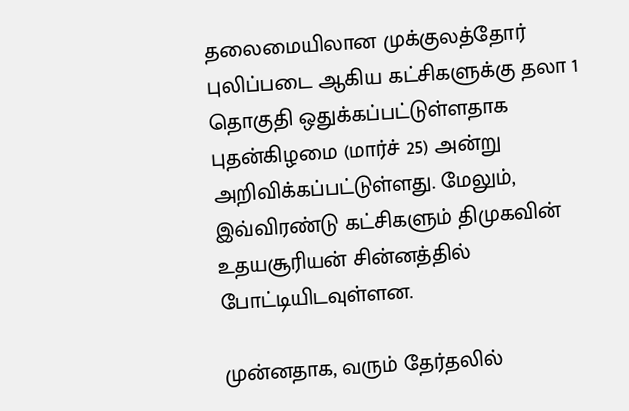தலைமையிலான முக்குலத்தோர் புலிப்படை ஆகிய கட்சிகளுக்கு தலா 1 தொகுதி ஒதுக்கப்பட்டுள்ளதாக புதன்கிழமை (மார்ச் 25) அன்று அறிவிக்கப்பட்டுள்ளது. மேலும், இவ்விரண்டு கட்சிகளும் திமுகவின் உதயசூரியன் சின்னத்தில் போட்டியிடவுள்ளன.

முன்னதாக, வரும் தேர்தலில்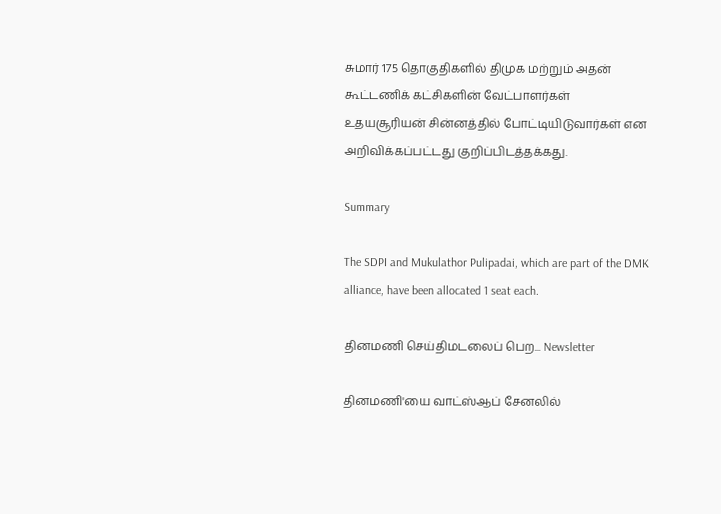சுமார் 175 தொகுதிகளில் திமுக மற்றும் அதன் கூட்டணிக் கட்சிகளின் வேட்பாளர்கள் உதயசூரியன் சின்னத்தில் போட்டியிடுவார்கள் என அறிவிக்கப்பட்டது குறிப்பிடத்தக்கது.

Summary

The SDPI and Mukulathor Pulipadai, which are part of the DMK alliance, have been allocated 1 seat each.

தினமணி செய்திமடலைப் பெற... Newsletter

தினமணி'யை வாட்ஸ்ஆப் சேனலில்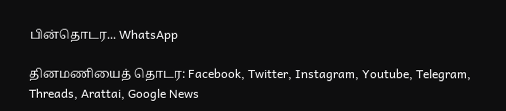பின்தொடர... WhatsApp

தினமணியைத் தொடர: Facebook, Twitter, Instagram, Youtube, Telegram, Threads, Arattai, Google News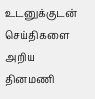உடனுக்குடன் செய்திகளை அறிய தினமணி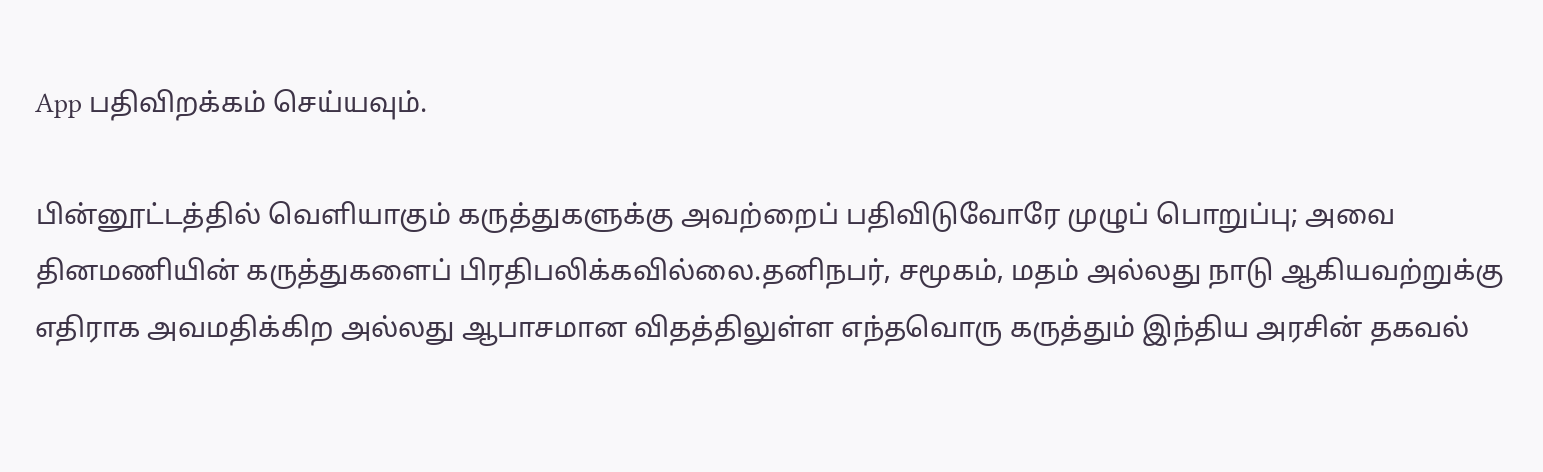App பதிவிறக்கம் செய்யவும்.

பின்னூட்டத்தில் வெளியாகும் கருத்துகளுக்கு அவற்றைப் பதிவிடுவோரே முழுப் பொறுப்பு; அவை தினமணியின் கருத்துகளைப் பிரதிபலிக்கவில்லை.தனிநபர், சமூகம், மதம் அல்லது நாடு ஆகியவற்றுக்கு எதிராக அவமதிக்கிற அல்லது ஆபாசமான விதத்திலுள்ள எந்தவொரு கருத்தும் இந்திய அரசின் தகவல்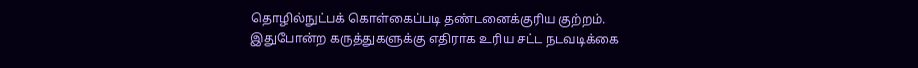தொழில்நுட்பக் கொள்கைப்படி தண்டனைக்குரிய குற்றம். இதுபோன்ற கருத்துகளுக்கு எதிராக உரிய சட்ட நடவடிக்கை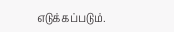எடுக்கப்படும்.